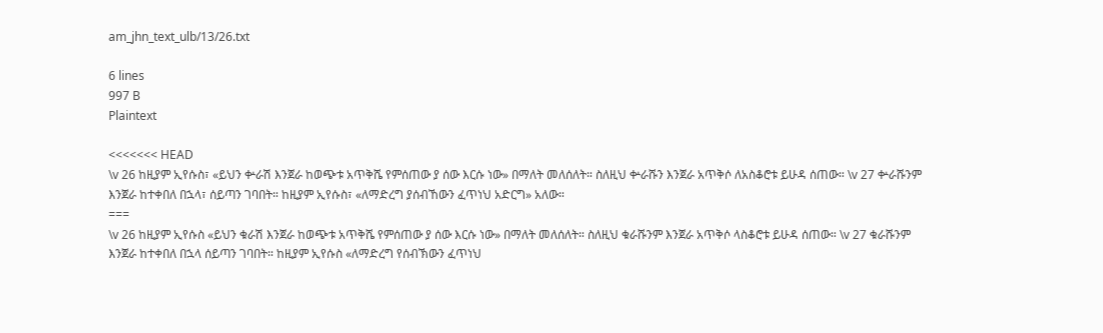am_jhn_text_ulb/13/26.txt

6 lines
997 B
Plaintext

<<<<<<< HEAD
\v 26 ከዚያም ኢየሱስ፣ «ይህን ቍራሽ እንጀራ ከወጭቱ አጥቅሼ የምሰጠው ያ ሰው እርሱ ነው» በማለት መለሰለት። ስለዚህ ቍራሹን እንጀራ አጥቅሶ ለአስቆሮቱ ይሁዳ ሰጠው። \v 27 ቍራሹንም እንጀራ ከተቀበለ በኋላ፣ ሰይጣን ገባበት። ከዚያም ኢየሱስ፣ «ለማድረግ ያሰብኸውን ፈጥነህ አድርግ» አለው።
===
\v 26 ከዚያም ኢየሱስ «ይህን ቁራሽ እንጀራ ከወጭቱ አጥቅሼ የምሰጠው ያ ሰው እርሱ ነው» በማለት መለሰለት። ስለዚህ ቁራሹንም እንጀራ አጥቅሶ ላስቆሮቱ ይሁዳ ሰጠው። \v 27 ቁራሹንም እንጀራ ከተቀበለ በኋላ ሰይጣን ገባበት። ከዚያም ኢየሱስ «ለማድረግ የሰብኽውን ፈጥነህ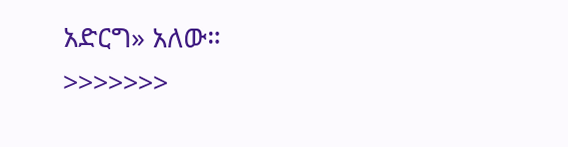አድርግ» አለው።
>>>>>>>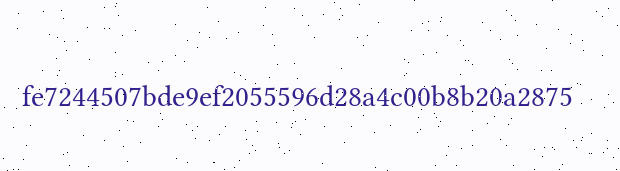fe7244507bde9ef2055596d28a4c00b8b20a2875